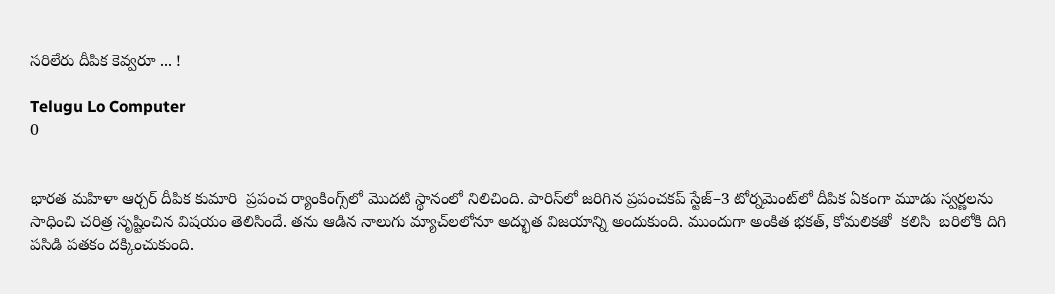సరిలేరు దీపిక కెవ్వరూ ... !

Telugu Lo Computer
0


భారత మహిళా ఆర్చర్‌ దీపిక కుమారి  ప్రపంచ ర్యాంకింగ్స్‌లో మొదటి స్థానంలో నిలిచింది. పారిస్‌లో జరిగిన ప్రపంచకప్‌ స్టేజ్‌–3 టోర్నమెంట్‌లో దీపిక ఏకంగా మూడు స్వర్ణలను సాధించి చరిత్ర సృష్టించిన విషయం తెలిసిందే. తను ఆడిన నాలుగు మ్యాచ్‌లలోనూ అద్భుత విజయాన్ని అందుకుంది. ముందుగా అంకిత భకత్, కోమలికతో  కలిసి  బరిలోకి దిగి పసిడి పతకం దక్కించుకుంది.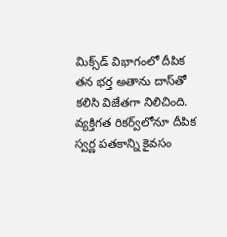మిక్స్‌డ్‌ విభాగంలో దీపిక తన భర్త అతాను దాస్‌తో కలిసి విజేతగా నిలిచింది. వ్యక్తిగత రికర్వ్‌లోనూ దీపిక స్వర్ణ పతకాన్ని కైవసం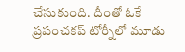చేసుకుంది. దీంతో ఓకే ప్రపంచకప్‌ టోర్నీలో మూడు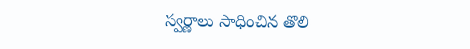స్వర్ణాలు సాధించిన తొలి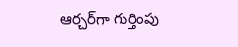ఆర్చర్‌‌గా గుర్తింపు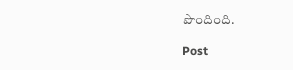పొందింది.

Post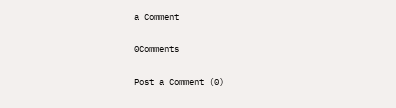a Comment

0Comments

Post a Comment (0)